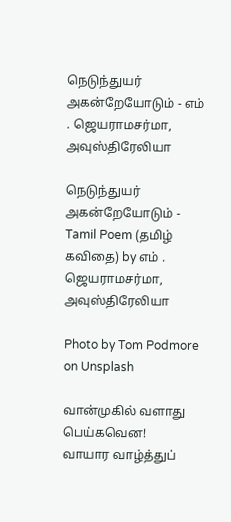நெடுந்துயர் அகன்றேயோடும் - எம் . ஜெயராமசர்மா, அவுஸ்திரேலியா

நெடுந்துயர் அகன்றேயோடும் - Tamil Poem (தமிழ் கவிதை) by எம் . ஜெயராமசர்மா, அவுஸ்திரேலியா

Photo by Tom Podmore on Unsplash

வான்முகில் வளாது பெய்கவென!
வாயார வாழ்த்துப்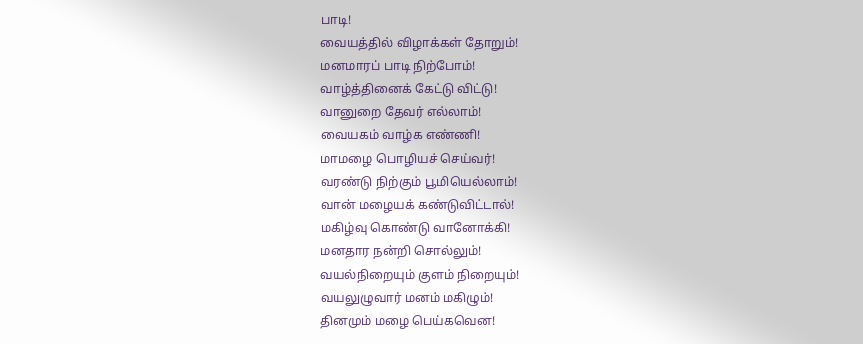பாடி!
வையத்தில் விழாக்கள் தோறும்!
மனமாரப் பாடி நிற்போம்!
வாழ்த்தினைக் கேட்டு விட்டு!
வானுறை தேவர் எல்லாம்!
வையகம் வாழ்க எண்ணி!
மாமழை பொழியச் செய்வர்!
வரண்டு நிற்கும் பூமியெல்லாம்!
வான் மழையக் கண்டுவிட்டால்!
மகிழ்வு கொண்டு வானோக்கி!
மனதார நன்றி சொல்லும்!
வயல்நிறையும் குளம் நிறையும்!
வயலுழுவார் மனம் மகிழும்!
தினமும் மழை பெய்கவென!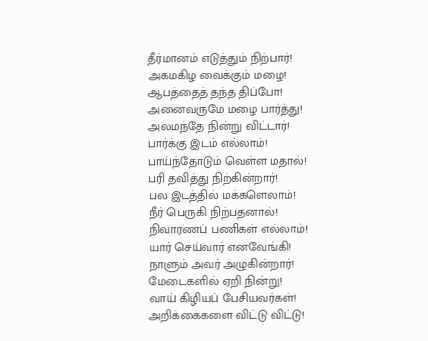தீர்மானம் எடுத்தும் நிற்பார்!
அகமகிழ வைக்கும் மழை!
ஆபத்தைத் தந்த திப்போ!
அனைவருமே மழை பார்த்து!
அலமந்தே நின்று விட்டார்!
பார்க்கு இடம் எல்லாம்!
பாய்ந்தோடும் வெள்ள மதால்!
பரி தவித்து நிற்கின்றார்!
பல இடத்தில் மக்களெலாம்!
நீர் பெருகி நிற்பதனால்!
நிவாரணப் பணிகள் எல்லாம்!
யார் செய்வார் எனவேங்கி!
நாளும் அவர் அழுகின்றார்!
மேடைகளில் ஏறி நின்று!
வாய் கிழியப் பேசியவர்கள்!
அறிக்கைகளை விட்டு விட்டு!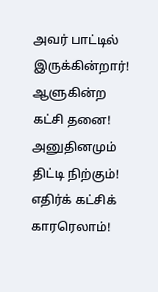அவர் பாட்டில் இருக்கின்றார்!
ஆளுகின்ற கட்சி தனை!
அனுதினமும் திட்டி நிற்கும்!
எதிர்க் கட்சிக் காரரெலாம்!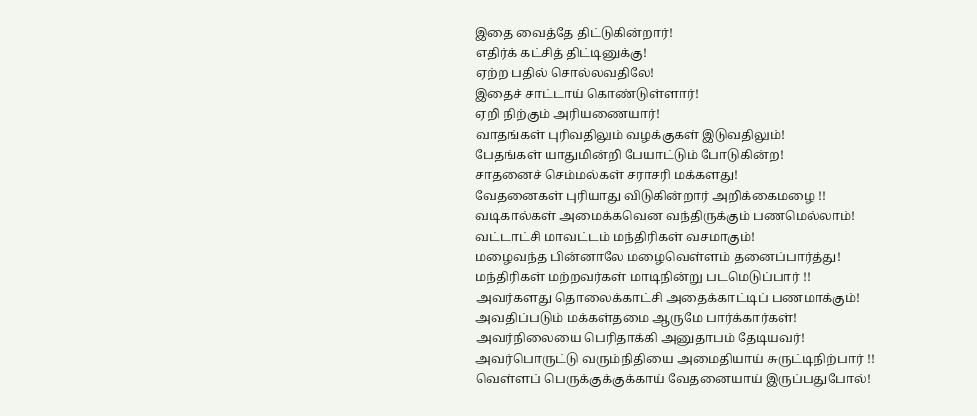இதை வைத்தே திட்டுகின்றார்!
எதிர்க் கட்சித் திட்டினுக்கு!
ஏற்ற பதில் சொல்லவதிலே!
இதைச் சாட்டாய் கொண்டுள்ளார்!
ஏறி நிற்கும் அரியணையார்!
வாதங்கள் புரிவதிலும் வழக்குகள் இடுவதிலும்!
பேதங்கள் யாதுமின்றி பேயாட்டும் போடுகின்ற!
சாதனைச் செம்மல்கள் சராசரி மக்களது!
வேதனைகள் புரியாது விடுகின்றார் அறிக்கைமழை !!
வடிகால்கள் அமைக்கவென வந்திருக்கும் பணமெல்லாம்!
வட்டாட்சி மாவட்டம் மந்திரிகள் வசமாகும்!
மழைவந்த பின்னாலே மழைவெள்ளம் தனைப்பார்த்து!
மந்திரிகள் மற்றவர்கள் மாடிநின்று படமெடுப்பார் !!
அவர்களது தொலைக்காட்சி அதைக்காட்டிப் பணமாக்கும்!
அவதிப்படும் மக்கள்தமை ஆருமே பார்க்கார்கள்!
அவர்நிலையை பெரிதாக்கி அனுதாபம் தேடியவர்!
அவர்பொருட்டு வரும்நிதியை அமைதியாய் சுருட்டிநிற்பார் !!
வெள்ளப் பெருக்குக்குக்காய் வேதனையாய் இருப்பதுபோல்!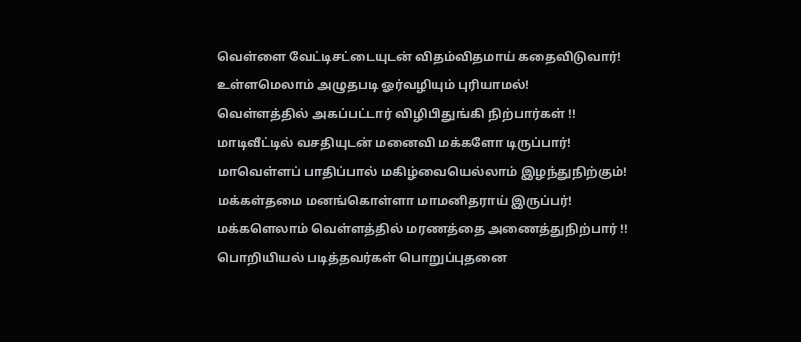வெள்ளை வேட்டிசட்டையுடன் விதம்விதமாய் கதைவிடுவார்!
உள்ளமெலாம் அழுதபடி ஓர்வழியும் புரியாமல்!
வெள்ளத்தில் அகப்பட்டார் விழிபிதுங்கி நிற்பார்கள் !!
மாடிவீட்டில் வசதியுடன் மனைவி மக்களோ டிருப்பார்!
மாவெள்ளப் பாதிப்பால் மகிழ்வையெல்லாம் இழந்துநிற்கும்!
மக்கள்தமை மனங்கொள்ளா மாமனிதராய் இருப்பர்!
மக்களெலாம் வெள்ளத்தில் மரணத்தை அணைத்துநிற்பார் !!
பொறியியல் படித்தவர்கள் பொறுப்புதனை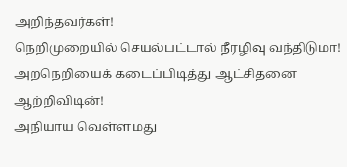அறிந்தவர்கள்!
நெறிமுறையில் செயல்பட்டால் நீரழிவு வந்திடுமா!
அறநெறியைக் கடைப்பிடித்து ஆட்சிதனை ஆற்றிவிடின்!
அநியாய வெள்ளமது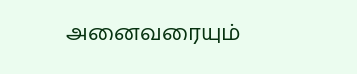அனைவரையும்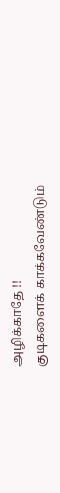அழிக்காதே !!
குடிகளைக் காக்கவேண்டும்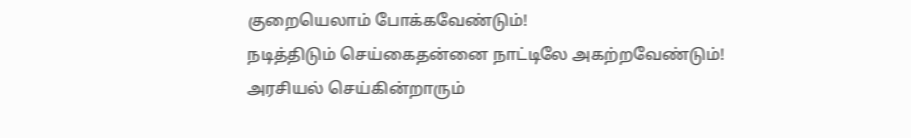குறையெலாம் போக்கவேண்டும்!
நடித்திடும் செய்கைதன்னை நாட்டிலே அகற்றவேண்டும்!
அரசியல் செய்கின்றாரும்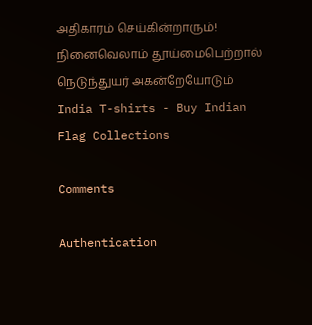அதிகாரம் செய்கின்றாரும்!
நினைவெலாம் தூய்மைபெற்றால் நெடுந்துயர் அகன்றேயோடும்
India T-shirts - Buy Indian Flag Collections

Comments

Authentication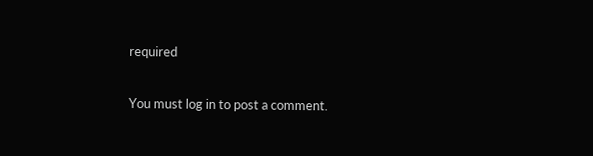required

You must log in to post a comment.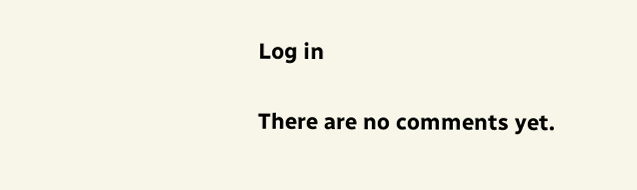Log in

There are no comments yet.